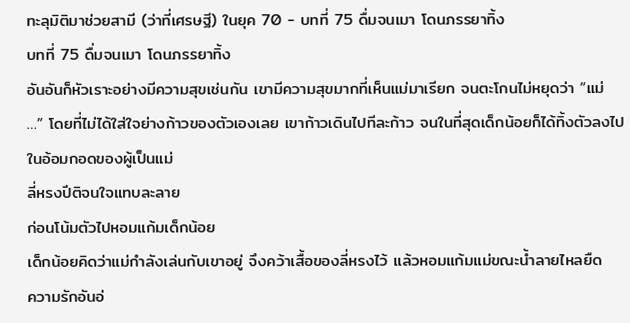ทะลุมิติมาช่วยสามี (ว่าที่เศรษฐี) ในยุค 70 - บทที่ 75 ดื่มจนเมา โดนภรรยาทิ้ง
บทที่ 75 ดื่มจนเมา โดนภรรยาทิ้ง
อันอันก็หัวเราะอย่างมีความสุขเช่นกัน เขามีความสุขมากที่เห็นแม่มาเรียก จนตะโกนไม่หยุดว่า “แม่ …” โดยที่ไม่ได้ใส่ใจย่างก้าวของตัวเองเลย เขาก้าวเดินไปทีละก้าว จนในที่สุดเด็กน้อยก็ได้ทิ้งตัวลงไปในอ้อมกอดของผู้เป็นแม่
ลี่หรงปีติจนใจแทบละลาย
ก่อนโน้มตัวไปหอมแก้มเด็กน้อย
เด็กน้อยคิดว่าแม่กำลังเล่นกับเขาอยู่ จึงคว้าเสื้อของลี่หรงไว้ แล้วหอมแก้มแม่ขณะน้ำลายไหลยืด
ความรักอันอ่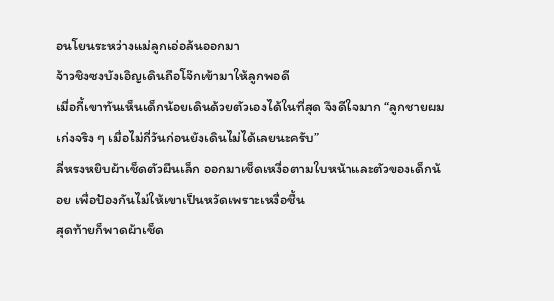อนโยนระหว่างแม่ลูกเอ่อล้นออกมา
จ้าวชิงซงบังเอิญเดินถือโจ๊กเข้ามาให้ลูกพอดี
เมื่อกี้เขาทันเห็นเด็กน้อยเดินด้วยตัวเองได้ในที่สุด จึงดีใจมาก “ลูกชายผมเก่งจริง ๆ เมื่อไม่กี่วันก่อนยังเดินไม่ได้เลยนะครับ”
ลี่หรงหยิบผ้าเช็ดตัวผืนเล็ก ออกมาเช็ดเหงื่อตามใบหน้าและตัวของเด็กน้อย เพื่อป้องกันไม่ให้เขาเป็นหวัดเพราะเหงื่อชื้น
สุดท้ายก็พาดผ้าเช็ด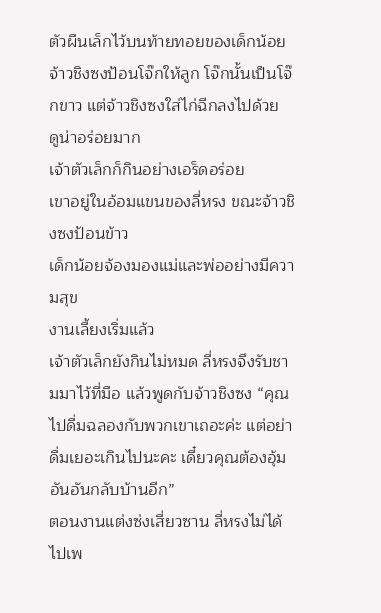ตัวผืนเล็กไว้บนท้ายทอยของเด็กน้อย
จ้าวชิงซงป้อนโจ๊กให้ลูก โจ๊กนั้นเป็นโจ๊กขาว แต่จ้าวชิงซงใส่ไก่ฉีกลงไปด้วย
ดูน่าอร่อยมาก
เจ้าตัวเล็กก็กินอย่างเอร็ดอร่อย
เขาอยู่ในอ้อมแขนของลี่หรง ขณะจ้าวชิงซงป้อนข้าว
เด็กน้อยจ้องมองแม่และพ่ออย่างมีความสุข
งานเลี้ยงเริ่มแล้ว
เจ้าตัวเล็กยังกินไม่หมด ลี่หรงจึงรับชามมาไว้ที่มือ แล้วพูดกับจ้าวชิงซง “คุณไปดื่มฉลองกับพวกเขาเถอะค่ะ แต่อย่าดื่มเยอะเกินไปนะคะ เดี๋ยวคุณต้องอุ้มอันอันกลับบ้านอีก”
ตอนงานแต่งซ่งเสี่ยวซาน ลี่หรงไม่ได้ไปเพ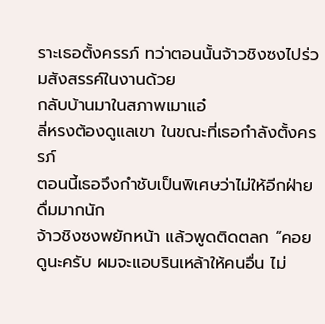ราะเธอตั้งครรภ์ ทว่าตอนนั้นจ้าวชิงซงไปร่วมสังสรรค์ในงานด้วย
กลับบ้านมาในสภาพเมาแอ๋
ลี่หรงต้องดูแลเขา ในขณะที่เธอกำลังตั้งครรภ์
ตอนนี้เธอจึงกำชับเป็นพิเศษว่าไม่ให้อีกฝ่ายดื่มมากนัก
จ้าวชิงซงพยักหน้า แล้วพูดติดตลก “คอยดูนะครับ ผมจะแอบรินเหล้าให้คนอื่น ไม่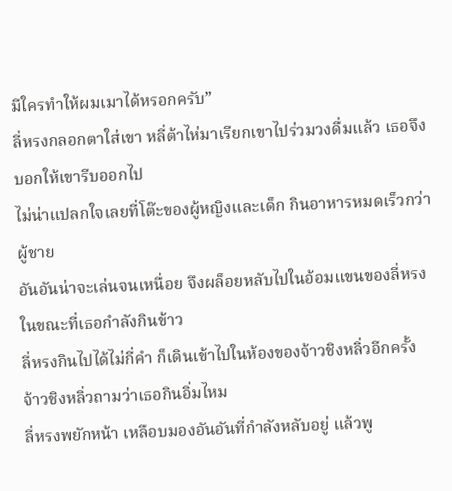มีใครทำให้ผมเมาได้หรอกครับ”
ลี่หรงกลอกตาใส่เขา หลี่ต้าไห่มาเรียกเขาไปร่วมวงดื่มแล้ว เธอจึงบอกให้เขารีบออกไป
ไม่น่าแปลกใจเลยที่โต๊ะของผู้หญิงและเด็ก กินอาหารหมดเร็วกว่าผู้ชาย
อันอันน่าจะเล่นจนเหนื่อย จึงผล็อยหลับไปในอ้อมแขนของลี่หรง ในขณะที่เธอกำลังกินข้าว
ลี่หรงกินไปได้ไม่กี่คำ ก็เดินเข้าไปในห้องของจ้าวชิงหลิ่วอีกครั้ง
จ้าวชิงหลิ่วถามว่าเธอกินอิ่มไหม
ลี่หรงพยักหน้า เหลือบมองอันอันที่กำลังหลับอยู่ แล้วพู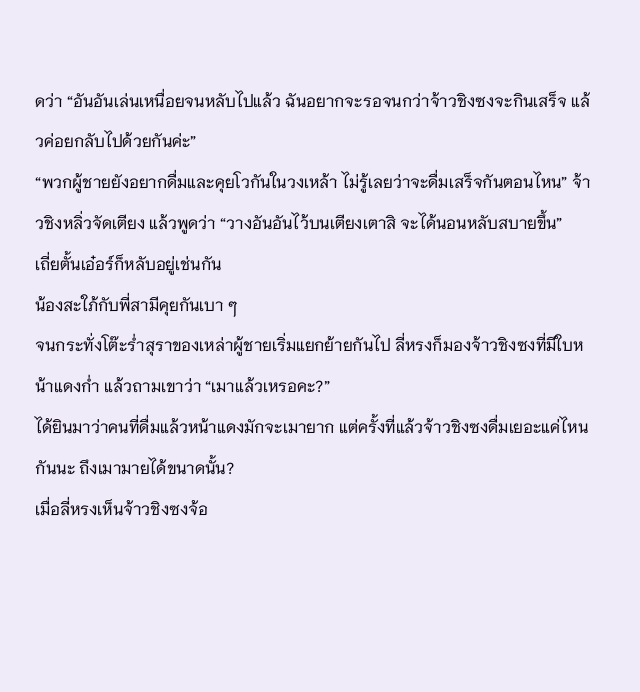ดว่า “อันอันเล่นเหนื่อยจนหลับไปแล้ว ฉันอยากจะรอจนกว่าจ้าวชิงซงจะกินเสร็จ แล้วค่อยกลับไปด้วยกันค่ะ”
“พวกผู้ชายยังอยากดื่มและคุยโวกันในวงเหล้า ไม่รู้เลยว่าจะดื่มเสร็จกันตอนไหน” จ้าวชิงหลิ่วจัดเตียง แล้วพูดว่า “วางอันอันไว้บนเตียงเตาสิ จะได้นอนหลับสบายขึ้น”
เถี่ยตั้นเอ๋อร์ก็หลับอยู่เช่นกัน
น้องสะใภ้กับพี่สามีคุยกันเบา ๆ
จนกระทั่งโต๊ะร่ำสุราของเหล่าผู้ชายเริ่มแยกย้ายกันไป ลี่หรงก็มองจ้าวชิงซงที่มีใบหน้าแดงก่ำ แล้วถามเขาว่า “เมาแล้วเหรอคะ?”
ได้ยินมาว่าคนที่ดื่มแล้วหน้าแดงมักจะเมายาก แต่ครั้งที่แล้วจ้าวชิงซงดื่มเยอะแค่ไหนกันนะ ถึงเมามายได้ขนาดนั้น?
เมื่อลี่หรงเห็นจ้าวชิงซงจ้อ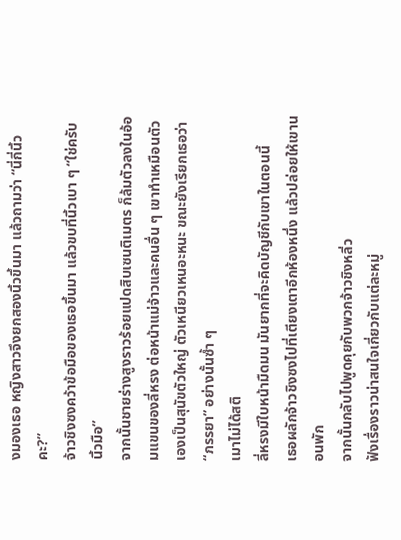งมองเธอ หญิงสาวจึงยกสองนิ้วขึ้นมา แล้วถามว่า “นี่กี่นิ้วคะ?”
จ้าวชิงซงคว้าข้อมือของเธอขึ้นมา แล้วขบที่นิ้วเบา ๆ “ใช่ครับ นิ้วมือ”
จากนั้นชายร่างสูงราวร้อยแปดสิบเซนติเมตร ก็ล้มตัวลงในอ้อมแขนของลี่หรง ต่อหน้าแม่จ้าวและคนอื่น ๆ เขาทำเหมือนตัวเองเป็นสุนัขตัวใหญ่ ตัวเหนียวเหนอะหนะ ขณะยังเรียกเธอว่า “ภรรยา” อย่างนั้นซ้ำ ๆ
เมาไม่ได้สติ
ลี่หรงมีใบหน้ามืดมน มันยากที่จะคิดบัญชีกับเขาในตอนนี้
เธอผลักจ้าวชิงซงไปที่เตียงเตาอีกห้องหนึ่ง แล้วปล่อยให้เขานอนพัก
จากนั้นกลับไปพูดคุยกับพวกจ้าวชิงหลิ่ว
ฟังเรื่องราวน่าสนใจเกี่ยวกับแต่ละหมู่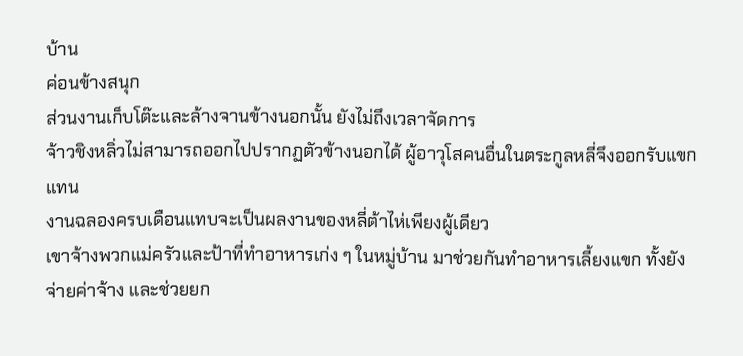บ้าน
ค่อนข้างสนุก
ส่วนงานเก็บโต๊ะและล้างจานข้างนอกนั้น ยังไม่ถึงเวลาจัดการ
จ้าวชิงหลิ่วไม่สามารถออกไปปรากฏตัวข้างนอกได้ ผู้อาวุโสคนอื่นในตระกูลหลี่จึงออกรับแขกแทน
งานฉลองครบเดือนแทบจะเป็นผลงานของหลี่ต้าไห่เพียงผู้เดียว
เขาจ้างพวกแม่ครัวและป้าที่ทำอาหารเก่ง ๆ ในหมู่บ้าน มาช่วยกันทำอาหารเลี้ยงแขก ทั้งยังจ่ายค่าจ้าง และช่วยยก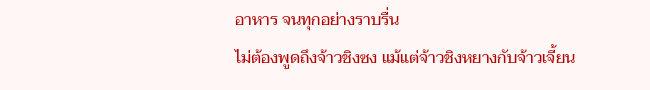อาหาร จนทุกอย่างราบรื่น
ไม่ต้องพูดถึงจ้าวชิงซง แม้แต่จ้าวชิงหยางกับจ้าวเจี้ยน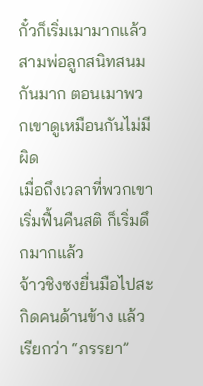กั๋วก็เริ่มเมามากแล้ว
สามพ่อลูกสนิทสนมกันมาก ตอนเมาพวกเขาดูเหมือนกันไม่มีผิด
เมื่อถึงเวลาที่พวกเขาเริ่มฟื้นคืนสติ ก็เริ่มดึกมากแล้ว
จ้าวชิงซงยื่นมือไปสะกิดคนด้านข้าง แล้วเรียกว่า “ภรรยา”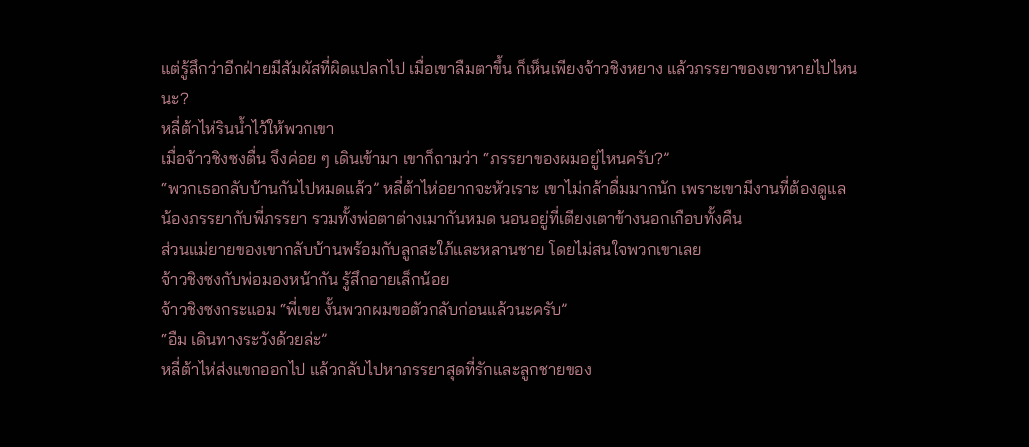แต่รู้สึกว่าอีกฝ่ายมีสัมผัสที่ผิดแปลกไป เมื่อเขาลืมตาขึ้น ก็เห็นเพียงจ้าวชิงหยาง แล้วภรรยาของเขาหายไปไหนนะ?
หลี่ต้าไห่รินน้ำไว้ให้พวกเขา
เมื่อจ้าวชิงซงตื่น จึงค่อย ๆ เดินเข้ามา เขาก็ถามว่า “ภรรยาของผมอยู่ไหนครับ?”
“พวกเธอกลับบ้านกันไปหมดแล้ว” หลี่ต้าไห่อยากจะหัวเราะ เขาไม่กล้าดื่มมากนัก เพราะเขามีงานที่ต้องดูแล
น้องภรรยากับพี่ภรรยา รวมทั้งพ่อตาต่างเมากันหมด นอนอยู่ที่เตียงเตาข้างนอกเกือบทั้งคืน
ส่วนแม่ยายของเขากลับบ้านพร้อมกับลูกสะใภ้และหลานชาย โดยไม่สนใจพวกเขาเลย
จ้าวชิงซงกับพ่อมองหน้ากัน รู้สึกอายเล็กน้อย
จ้าวชิงซงกระแอม “พี่เขย งั้นพวกผมขอตัวกลับก่อนแล้วนะครับ”
“อืม เดินทางระวังด้วยล่ะ”
หลี่ต้าไห่ส่งแขกออกไป แล้วกลับไปหาภรรยาสุดที่รักและลูกชายของ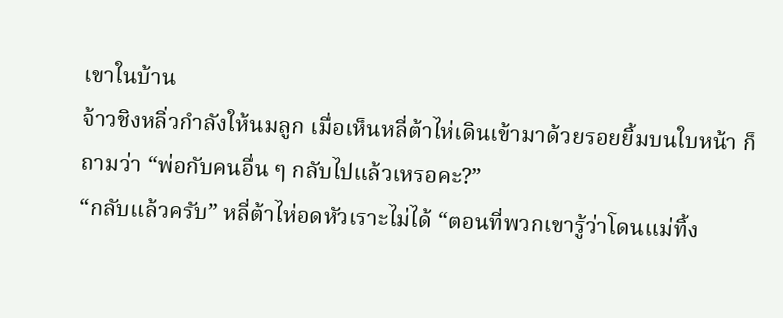เขาในบ้าน
จ้าวชิงหลิ่วกำลังให้นมลูก เมื่อเห็นหลี่ต้าไห่เดินเข้ามาด้วยรอยยิ้มบนใบหน้า ก็ถามว่า “พ่อกับคนอื่น ๆ กลับไปแล้วเหรอคะ?”
“กลับแล้วครับ” หลี่ต้าไห่อดหัวเราะไม่ได้ “ตอนที่พวกเขารู้ว่าโดนแม่ทิ้ง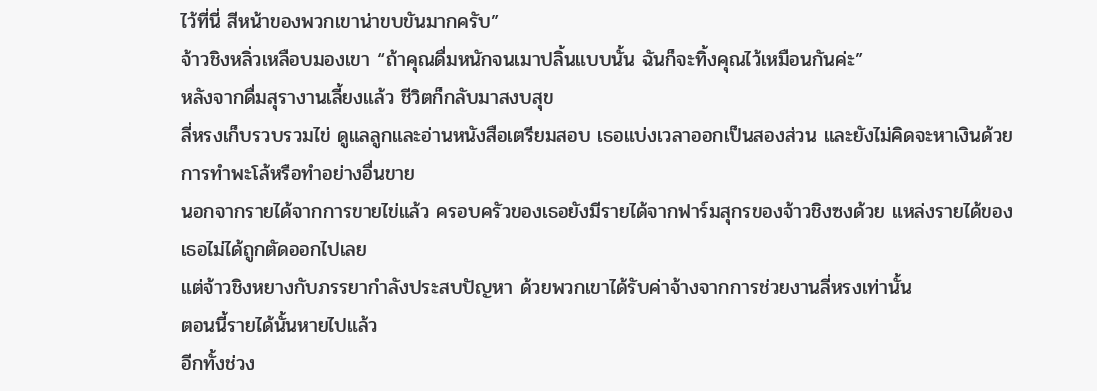ไว้ที่นี่ สีหน้าของพวกเขาน่าขบขันมากครับ”
จ้าวชิงหลิ่วเหลือบมองเขา “ถ้าคุณดื่มหนักจนเมาปลิ้นแบบนั้น ฉันก็จะทิ้งคุณไว้เหมือนกันค่ะ”
หลังจากดื่มสุรางานเลี้ยงแล้ว ชีวิตก็กลับมาสงบสุข
ลี่หรงเก็บรวบรวมไข่ ดูแลลูกและอ่านหนังสือเตรียมสอบ เธอแบ่งเวลาออกเป็นสองส่วน และยังไม่คิดจะหาเงินด้วยการทำพะโล้หรือทำอย่างอื่นขาย
นอกจากรายได้จากการขายไข่แล้ว ครอบครัวของเธอยังมีรายได้จากฟาร์มสุกรของจ้าวชิงซงด้วย แหล่งรายได้ของเธอไม่ได้ถูกตัดออกไปเลย
แต่จ้าวชิงหยางกับภรรยากำลังประสบปัญหา ด้วยพวกเขาได้รับค่าจ้างจากการช่วยงานลี่หรงเท่านั้น
ตอนนี้รายได้นั้นหายไปแล้ว
อีกทั้งช่วง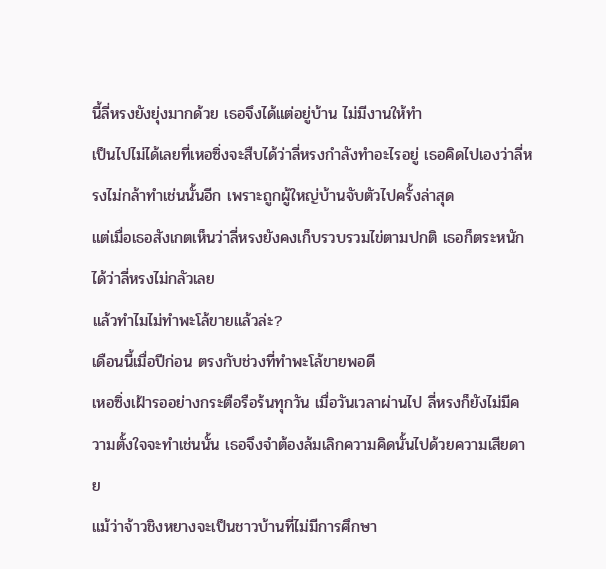นี้ลี่หรงยังยุ่งมากด้วย เธอจึงได้แต่อยู่บ้าน ไม่มีงานให้ทำ
เป็นไปไม่ได้เลยที่เหอซิ่งจะสืบได้ว่าลี่หรงกำลังทำอะไรอยู่ เธอคิดไปเองว่าลี่หรงไม่กล้าทำเช่นนั้นอีก เพราะถูกผู้ใหญ่บ้านจับตัวไปครั้งล่าสุด
แต่เมื่อเธอสังเกตเห็นว่าลี่หรงยังคงเก็บรวบรวมไข่ตามปกติ เธอก็ตระหนักได้ว่าลี่หรงไม่กลัวเลย
แล้วทำไมไม่ทำพะโล้ขายแล้วล่ะ?
เดือนนี้เมื่อปีก่อน ตรงกับช่วงที่ทำพะโล้ขายพอดี
เหอซิ่งเฝ้ารออย่างกระตือรือร้นทุกวัน เมื่อวันเวลาผ่านไป ลี่หรงก็ยังไม่มีความตั้งใจจะทำเช่นนั้น เธอจึงจำต้องล้มเลิกความคิดนั้นไปด้วยความเสียดาย
แม้ว่าจ้าวชิงหยางจะเป็นชาวบ้านที่ไม่มีการศึกษา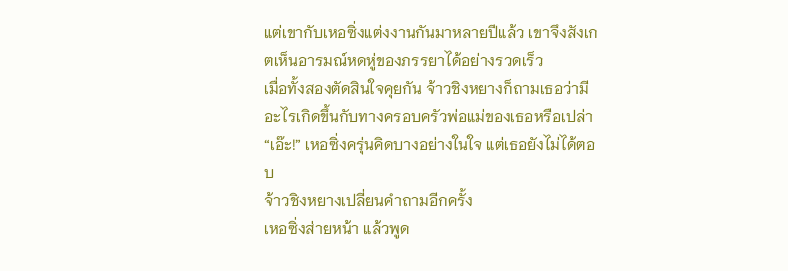แต่เขากับเหอซิ่งแต่งงานกันมาหลายปีแล้ว เขาจึงสังเกตเห็นอารมณ์หดหู่ของภรรยาได้อย่างรวดเร็ว
เมื่อทั้งสองตัดสินใจคุยกัน จ้าวชิงหยางก็ถามเธอว่ามีอะไรเกิดขึ้นกับทางครอบครัวพ่อแม่ของเธอหรือเปล่า
“เอ๊ะ!” เหอซิ่งครุ่นคิดบางอย่างในใจ แต่เธอยังไม่ได้ตอบ
จ้าวชิงหยางเปลี่ยนคำถามอีกครั้ง
เหอซิ่งส่ายหน้า แล้วพูด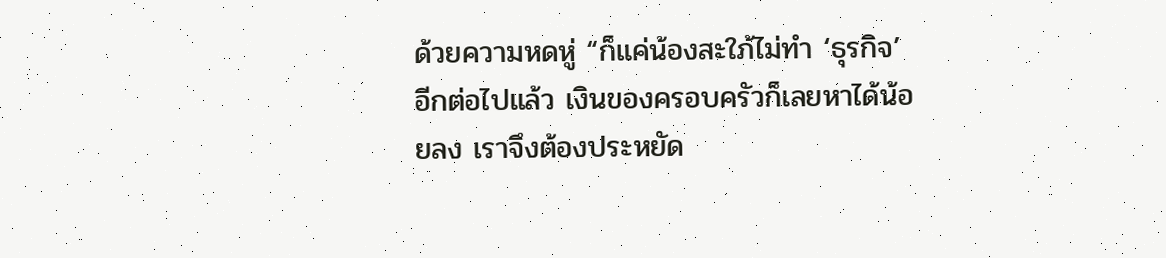ด้วยความหดหู่ “ก็แค่น้องสะใภ้ไม่ทำ ‘ธุรกิจ’ อีกต่อไปแล้ว เงินของครอบครัวก็เลยหาได้น้อยลง เราจึงต้องประหยัด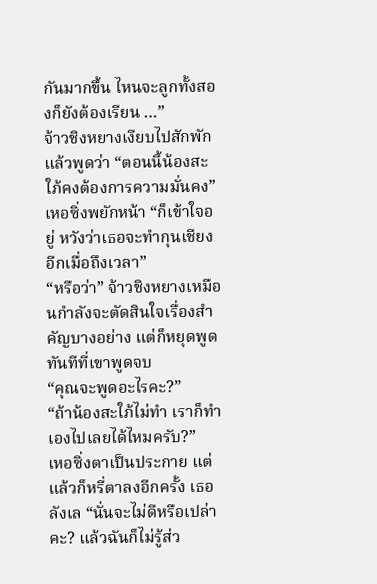กันมากขึ้น ไหนจะลูกทั้งสองก็ยังต้องเรียน …”
จ้าวชิงหยางเงียบไปสักพัก แล้วพูดว่า “ตอนนี้น้องสะใภ้คงต้องการความมั่นคง”
เหอซิ่งพยักหน้า “ก็เข้าใจอยู่ หวังว่าเธอจะทำกุนเชียงอีกเมื่อถึงเวลา”
“หรือว่า” จ้าวชิงหยางเหมือนกำลังจะตัดสินใจเรื่องสำคัญบางอย่าง แต่ก็หยุดพูดทันทีที่เขาพูดจบ
“คุณจะพูดอะไรคะ?”
“ถ้าน้องสะใภ้ไม่ทำ เราก็ทำเองไปเลยได้ไหมครับ?”
เหอซิ่งตาเป็นประกาย แต่แล้วก็หรี่ตาลงอีกครั้ง เธอลังเล “นั่นจะไม่ดีหรือเปล่าคะ? แล้วฉันก็ไม่รู้ส่ว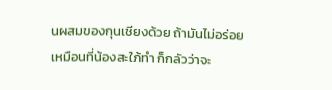นผสมของกุนเชียงด้วย ถ้ามันไม่อร่อยเหมือนที่น้องสะใภ้ทำ ก็กลัวว่าจะ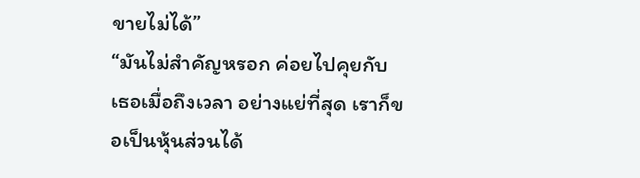ขายไม่ได้”
“มันไม่สำคัญหรอก ค่อยไปคุยกับเธอเมื่อถึงเวลา อย่างแย่ที่สุด เราก็ขอเป็นหุ้นส่วนได้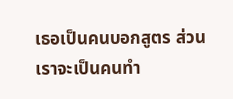เธอเป็นคนบอกสูตร ส่วนเราจะเป็นคนทำ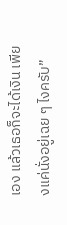เอง แล้วเธอก็จะได้เงิน เพียงแค่นั่งอยู่เฉย ๆ ไงครับ”